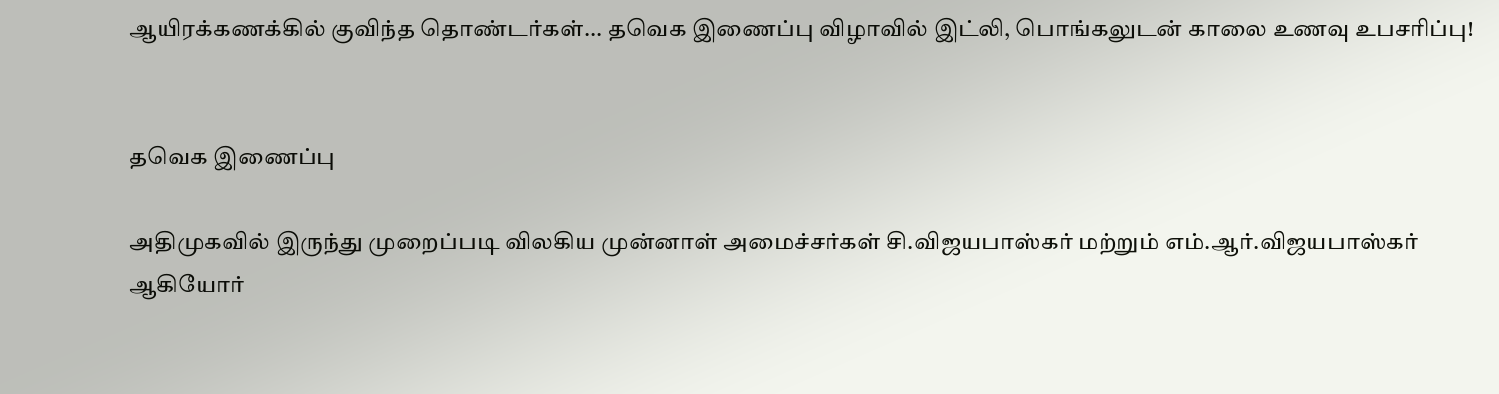ஆயிரக்கணக்கில் குவிந்த தொண்டர்கள்... தவெக இணைப்பு விழாவில் இட்லி, பொங்கலுடன் காலை உணவு உபசரிப்பு!


தவெக இணைப்பு

அதிமுகவில் இருந்து முறைப்படி விலகிய முன்னாள் அமைச்சர்கள் சி.விஜயபாஸ்கர் மற்றும் எம்.ஆர்.விஜயபாஸ்கர் ஆகியோர்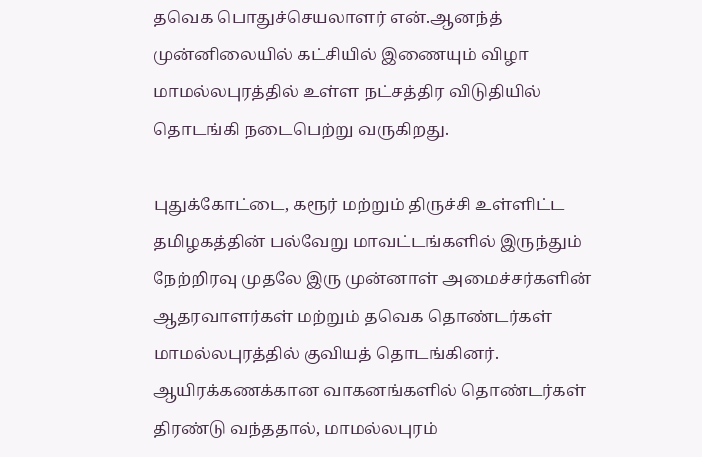தவெக பொதுச்செயலாளர் என்.ஆனந்த் முன்னிலையில் கட்சியில் இணையும் விழா மாமல்லபுரத்தில் உள்ள நட்சத்திர விடுதியில் தொடங்கி நடைபெற்று வருகிறது.

புதுக்கோட்டை, கரூர் மற்றும் திருச்சி உள்ளிட்ட தமிழகத்தின் பல்வேறு மாவட்டங்களில் இருந்தும் நேற்றிரவு முதலே இரு முன்னாள் அமைச்சர்களின் ஆதரவாளர்கள் மற்றும் தவெக தொண்டர்கள் மாமல்லபுரத்தில் குவியத் தொடங்கினர்.  ஆயிரக்கணக்கான வாகனங்களில் தொண்டர்கள் திரண்டு வந்ததால், மாமல்லபுரம்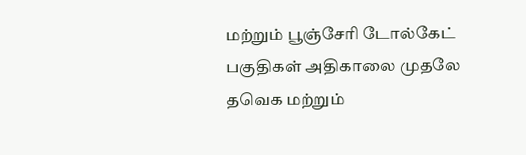மற்றும் பூஞ்சேரி டோல்கேட் பகுதிகள் அதிகாலை முதலே தவெக மற்றும்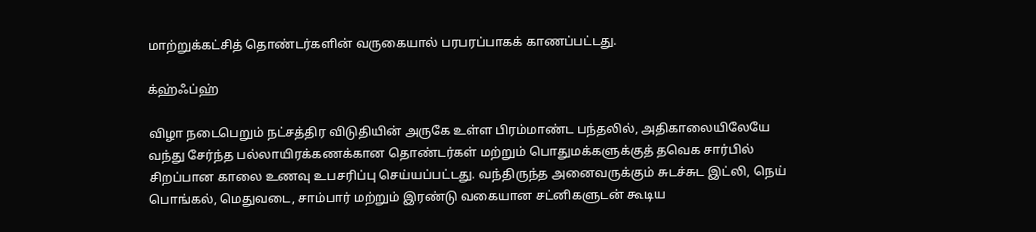மாற்றுக்கட்சித் தொண்டர்களின் வருகையால் பரபரப்பாகக் காணப்பட்டது.

க்ஹ்ஃப்ஹ்

விழா நடைபெறும் நட்சத்திர விடுதியின் அருகே உள்ள பிரம்மாண்ட பந்தலில், அதிகாலையிலேயே வந்து சேர்ந்த பல்லாயிரக்கணக்கான தொண்டர்கள் மற்றும் பொதுமக்களுக்குத் தவெக சார்பில் சிறப்பான காலை உணவு உபசரிப்பு செய்யப்பட்டது. வந்திருந்த அனைவருக்கும் சுடச்சுட இட்லி, நெய் பொங்கல், மெதுவடை, சாம்பார் மற்றும் இரண்டு வகையான சட்னிகளுடன் கூடிய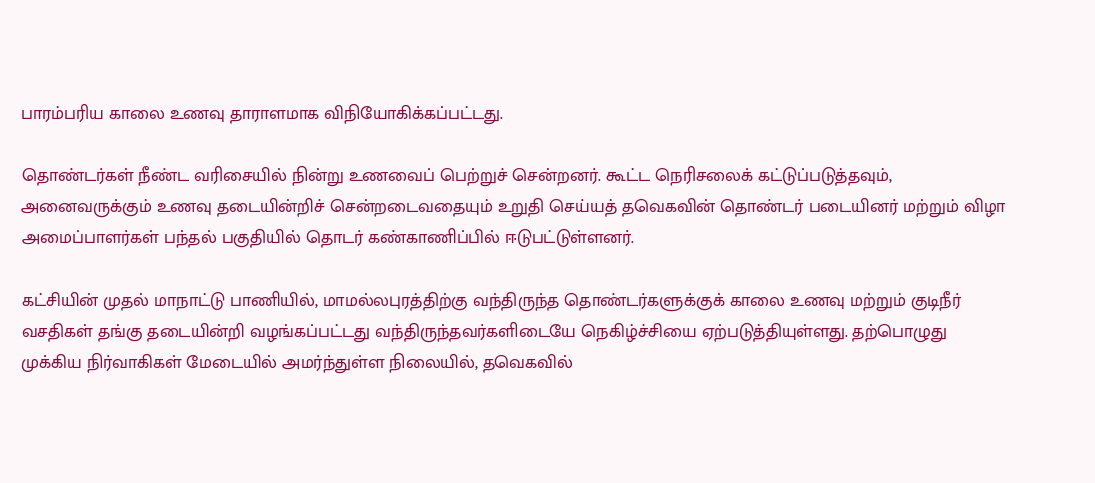பாரம்பரிய காலை உணவு தாராளமாக விநியோகிக்கப்பட்டது.

தொண்டர்கள் நீண்ட வரிசையில் நின்று உணவைப் பெற்றுச் சென்றனர். கூட்ட நெரிசலைக் கட்டுப்படுத்தவும், அனைவருக்கும் உணவு தடையின்றிச் சென்றடைவதையும் உறுதி செய்யத் தவெகவின் தொண்டர் படையினர் மற்றும் விழா அமைப்பாளர்கள் பந்தல் பகுதியில் தொடர் கண்காணிப்பில் ஈடுபட்டுள்ளனர்.

கட்சியின் முதல் மாநாட்டு பாணியில், மாமல்லபுரத்திற்கு வந்திருந்த தொண்டர்களுக்குக் காலை உணவு மற்றும் குடிநீர் வசதிகள் தங்கு தடையின்றி வழங்கப்பட்டது வந்திருந்தவர்களிடையே நெகிழ்ச்சியை ஏற்படுத்தியுள்ளது. தற்பொழுது முக்கிய நிர்வாகிகள் மேடையில் அமர்ந்துள்ள நிலையில், தவெகவில்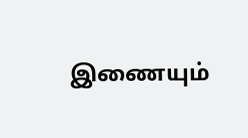இணையும்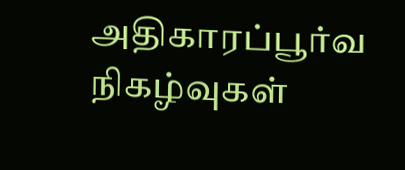அதிகாரப்பூர்வ நிகழ்வுகள்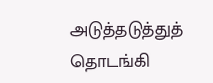அடுத்தடுத்துத் தொடங்கி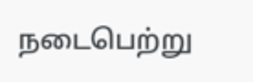நடைபெற்று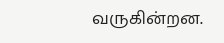வருகின்றன.